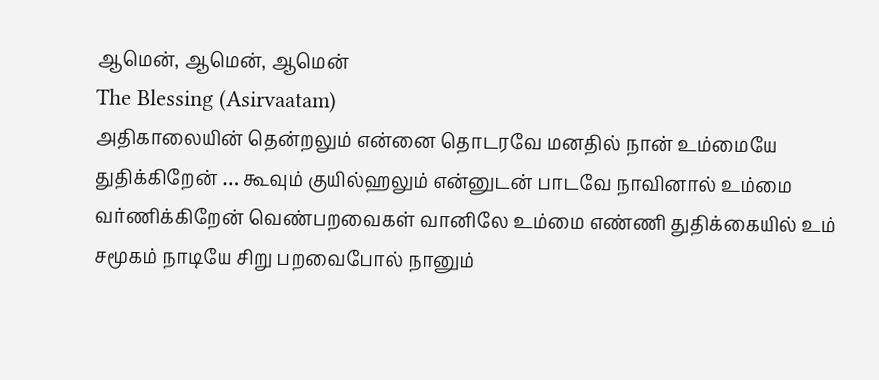ஆமென், ஆமென், ஆமென்
The Blessing (Asirvaatam)
அதிகாலையின் தென்றலும் என்னை தொடரவே மனதில் நான் உம்மையே துதிக்கிறேன் … கூவும் குயில்ஹலும் என்னுடன் பாடவே நாவினால் உம்மை வர்ணிக்கிறேன் வெண்பறவைகள் வானிலே உம்மை எண்ணி துதிக்கையில் உம் சமூகம் நாடியே சிறு பறவைபோல் நானும்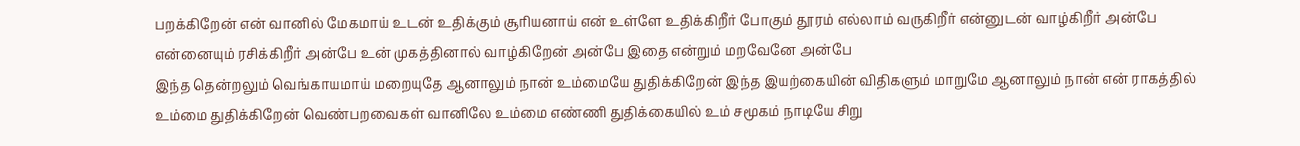பறக்கிறேன் என் வானில் மேகமாய் உடன் உதிக்கும் சூரியனாய் என் உள்ளே உதிக்கிறீர் போகும் தூரம் எல்லாம் வருகிறீர் என்னுடன் வாழ்கிறீர் அன்பே என்னையும் ரசிக்கிறீர் அன்பே உன் முகத்தினால் வாழ்கிறேன் அன்பே இதை என்றும் மறவேனே அன்பே
இந்த தென்றலும் வெங்காயமாய் மறையுதே ஆனாலும் நான் உம்மையே துதிக்கிறேன் இந்த இயற்கையின் விதிகளும் மாறுமே ஆனாலும் நான் என் ராகத்தில் உம்மை துதிக்கிறேன் வெண்பறவைகள் வானிலே உம்மை எண்ணி துதிக்கையில் உம் சமூகம் நாடியே சிறு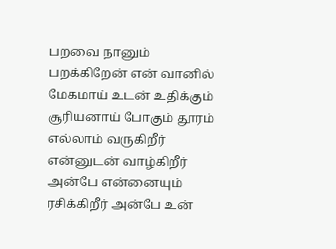பறவை நானும் பறக்கிறேன் என் வானில் மேகமாய் உடன் உதிக்கும் சூரியனாய் போகும் தூரம் எல்லாம் வருகிறீர் என்னுடன் வாழ்கிறீர் அன்பே என்னையும் ரசிக்கிறீர் அன்பே உன்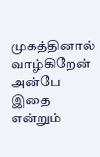முகத்தினால் வாழ்கிறேன் அன்பே இதை என்றும்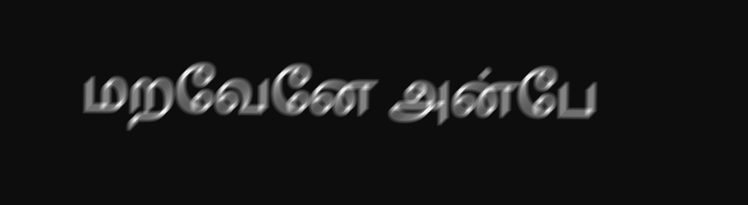மறவேனே அன்பே